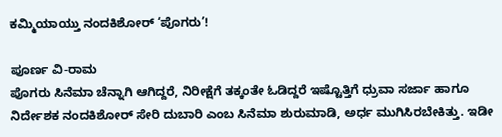ಕಮ್ಮಿಯಾಯ್ತು ನಂದಕಿಶೋರ್ ‘ಪೊಗರು’!

ಪೂರ್ಣ ವಿ-ರಾಮ
ಪೊಗರು ಸಿನೆಮಾ ಚೆನ್ನಾಗಿ ಆಗಿದ್ದರೆ, ನಿರೀಕ್ಷೆಗೆ ತಕ್ಕಂತೇ ಓಡಿದ್ದರೆ ಇಷ್ಟೊತ್ತಿಗೆ ಧ್ರುವಾ ಸರ್ಜಾ ಹಾಗೂ ನಿರ್ದೇಶಕ ನಂದಕಿಶೋರ್ ಸೇರಿ ದುಬಾರಿ ಎಂಬ ಸಿನೆಮಾ ಶುರುಮಾಡಿ, ಅರ್ಧ ಮುಗಿಸಿರಬೇಕಿತ್ತು. ಇಡೀ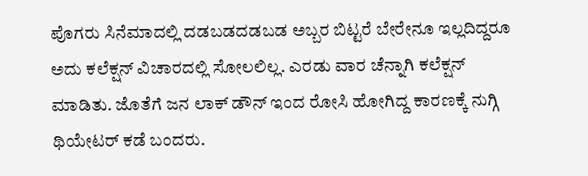ಪೊಗರು ಸಿನೆಮಾದಲ್ಲಿ ದಡಬಡದಡಬಡ ಅಬ್ಬರ ಬಿಟ್ಟರೆ ಬೇರೇನೂ ಇಲ್ಲದಿದ್ದರೂ ಅದು ಕಲೆಕ್ಷನ್ ವಿಚಾರದಲ್ಲಿ ಸೋಲಲಿಲ್ಲ. ಎರಡು ವಾರ ಚೆನ್ನಾಗಿ ಕಲೆಕ್ಷನ್ ಮಾಡಿತು. ಜೊತೆಗೆ ಜನ ಲಾಕ್ ಡೌನ್ ಇಂದ ರೋಸಿ ಹೋಗಿದ್ದ ಕಾರಣಕ್ಕೆ ನುಗ್ಗಿ ಥಿಯೇಟರ್ ಕಡೆ ಬಂದರು.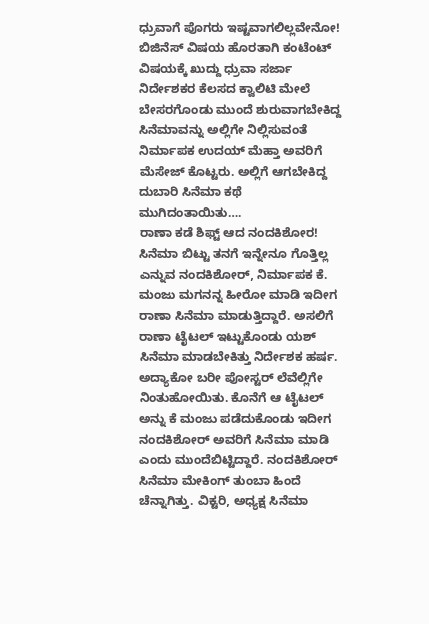ಧ್ರುವಾಗೆ ಪೊಗರು ಇಷ್ಟವಾಗಲಿಲ್ಲವೇನೋ!
ಬಿಜಿನೆಸ್ ವಿಷಯ ಹೊರತಾಗಿ ಕಂಟೆಂಟ್ ವಿಷಯಕ್ಕೆ ಖುದ್ದು ಧ್ರುವಾ ಸರ್ಜಾ ನಿರ್ದೇಶಕರ ಕೆಲಸದ ಕ್ವಾಲಿಟಿ ಮೇಲೆ ಬೇಸರಗೊಂಡು ಮುಂದೆ ಶುರುವಾಗಬೇಕಿದ್ದ ಸಿನೆಮಾವನ್ನು ಅಲ್ಲಿಗೇ ನಿಲ್ಲಿಸುವಂತೆ ನಿರ್ಮಾಪಕ ಉದಯ್ ಮೆಹ್ತಾ ಅವರಿಗೆ ಮೆಸೇಜ್ ಕೊಟ್ಟರು. ಅಲ್ಲಿಗೆ ಆಗಬೇಕಿದ್ದ ದುಬಾರಿ ಸಿನೆಮಾ ಕಥೆ ಮುಗಿದಂತಾಯಿತು….
ರಾಣಾ ಕಡೆ ಶಿಫ್ಟ್ ಆದ ನಂದಕಿಶೋರ!
ಸಿನೆಮಾ ಬಿಟ್ಟು ತನಗೆ ಇನ್ನೇನೂ ಗೊತ್ತಿಲ್ಲ ಎನ್ನುವ ನಂದಕಿಶೋರ್, ನಿರ್ಮಾಪಕ ಕೆ. ಮಂಜು ಮಗನನ್ನ ಹೀರೋ ಮಾಡಿ ಇದೀಗ ರಾಣಾ ಸಿನೆಮಾ ಮಾಡುತ್ತಿದ್ದಾರೆ. ಅಸಲಿಗೆ ರಾಣಾ ಟೈಟಲ್ ಇಟ್ಟುಕೊಂಡು ಯಶ್ ಸಿನೆಮಾ ಮಾಡಬೇಕಿತ್ತು ನಿರ್ದೇಶಕ ಹರ್ಷ. ಅದ್ಯಾಕೋ ಬರೀ ಪೋಸ್ಟರ್ ಲೆವೆಲ್ಲಿಗೇ ನಿಂತುಹೋಯಿತು. ಕೊನೆಗೆ ಆ ಟೈಟಲ್ ಅನ್ನು ಕೆ ಮಂಜು ಪಡೆದುಕೊಂಡು ಇದೀಗ ನಂದಕಿಶೋರ್ ಅವರಿಗೆ ಸಿನೆಮಾ ಮಾಡಿ ಎಂದು ಮುಂದೆಬಿಟ್ಟಿದ್ದಾರೆ. ನಂದಕಿಶೋರ್ ಸಿನೆಮಾ ಮೇಕಿಂಗ್ ತುಂಬಾ ಹಿಂದೆ ಚೆನ್ನಾಗಿತ್ತು. ವಿಕ್ಟರಿ, ಅಧ್ಯಕ್ಷ ಸಿನೆಮಾ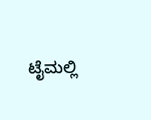ಟೈಮಲ್ಲಿ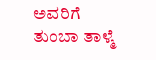ಅವರಿಗೆ ತುಂಬಾ ತಾಳ್ಮೆ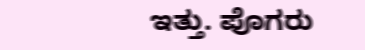ಇತ್ತು. ಪೊಗರು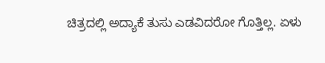ಚಿತ್ರದಲ್ಲಿ ಅದ್ಯಾಕೆ ತುಸು ಎಡವಿದರೋ ಗೊತ್ತಿಲ್ಲ. ಏಳು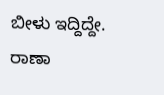ಬೀಳು ಇದ್ದಿದ್ದೇ. ರಾಣಾ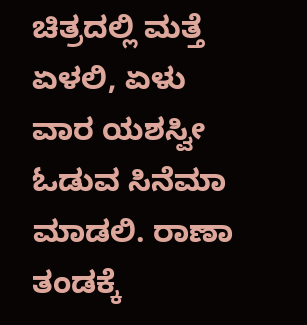ಚಿತ್ರದಲ್ಲಿ ಮತ್ತೆ ಏಳಲಿ, ಏಳು ವಾರ ಯಶಸ್ವೀ ಓಡುವ ಸಿನೆಮಾ ಮಾಡಲಿ. ರಾಣಾ ತಂಡಕ್ಕೆ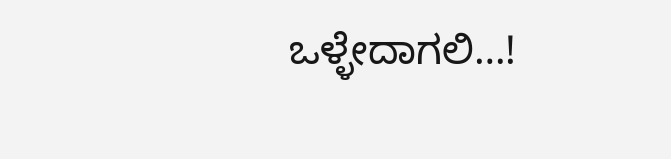ಒಳ್ಳೇದಾಗಲಿ…!